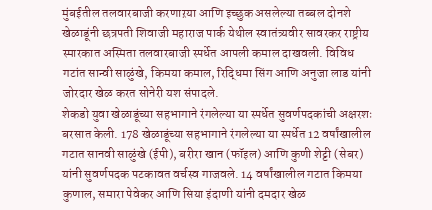मुंबईतील तलवारबाजी करणाऱया आणि इच्छुक असलेल्या तब्बल दोनशे खेळाडूंनी छत्रपती शिवाजी महाराज पार्क येथील स्वातंत्र्यवीर सावरकर राष्ट्रीय स्मारकात अस्मिता तलवारबाजी स्पर्धेत आपली कमाल दाखवली. विविध गटांत सान्वी साळुंखे, किमया कमाल, रिद्धिमा सिंग आणि अनुजा लाड यांनी जोरदार खेळ करत सोनेरी यश संपादले.
शेकडो युवा खेळाडूंच्या सहभागाने रंगलेल्या या स्पर्धेत सुवर्णपदकांची अक्षरशः बरसात केली. 178 खेळाडूंच्या सहभागाने रंगलेल्या या स्पर्धेत 12 वर्षांखालील गटात सानवी साळुंखे (ईपी), बरीरा खान (फॉइल) आणि कुणी शेट्टी (सेबर) यांनी सुवर्णपदक पटकावत वर्चस्व गाजवले. 14 वर्षांखालील गटात किमया कुणाल, समारा पेवेकर आणि सिया इंदाणी यांनी दमदार खेळ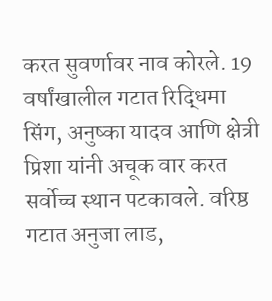करत सुवर्णावर नाव कोरले. 19 वर्षांखालील गटात रिद्धिमा सिंग, अनुष्का यादव आणि क्षेत्री प्रिशा यांनी अचूक वार करत सर्वोच्च स्थान पटकावले. वरिष्ठ गटात अनुजा लाड,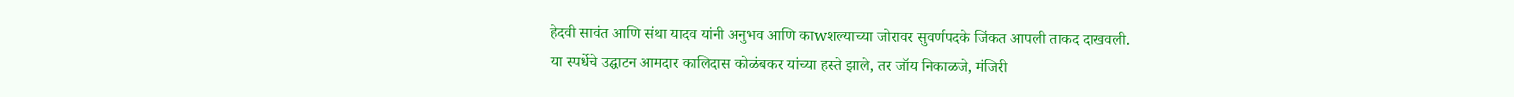हेदवी सावंत आणि संथा यादव यांनी अनुभव आणि काwशल्याच्या जोरावर सुवर्णपदके जिंकत आपली ताकद दाखवली.
या स्पर्धेचे उद्घाटन आमदार कालिदास कोळंबकर यांच्या हस्ते झाले, तर जॉय निकाळजे, मंजिरी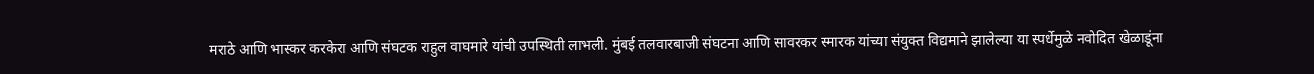मराठे आणि भास्कर करकेरा आणि संघटक राहुल वाघमारे यांची उपस्थिती लाभली. मुंबई तलवारबाजी संघटना आणि सावरकर स्मारक यांच्या संयुक्त विद्यमाने झालेल्या या स्पर्धेमुळे नवोदित खेळाडूंना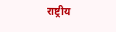राष्ट्रीय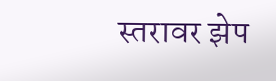स्तरावर झेप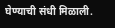घेण्याची संधी मिळाली.